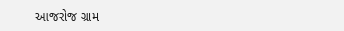આજરોજ ગ્રામ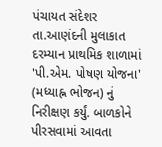પંચાયત સંદેશર તા.આણંદની મુલાકાત દરમ્યાન પ્રાથમિક શાળામાં 'પી.એમ. પોષણ યોજના' (મધ્યાહ્ન ભોજન) નું નિરીક્ષણ કર્યું. બાળકોને પીરસવામાં આવતા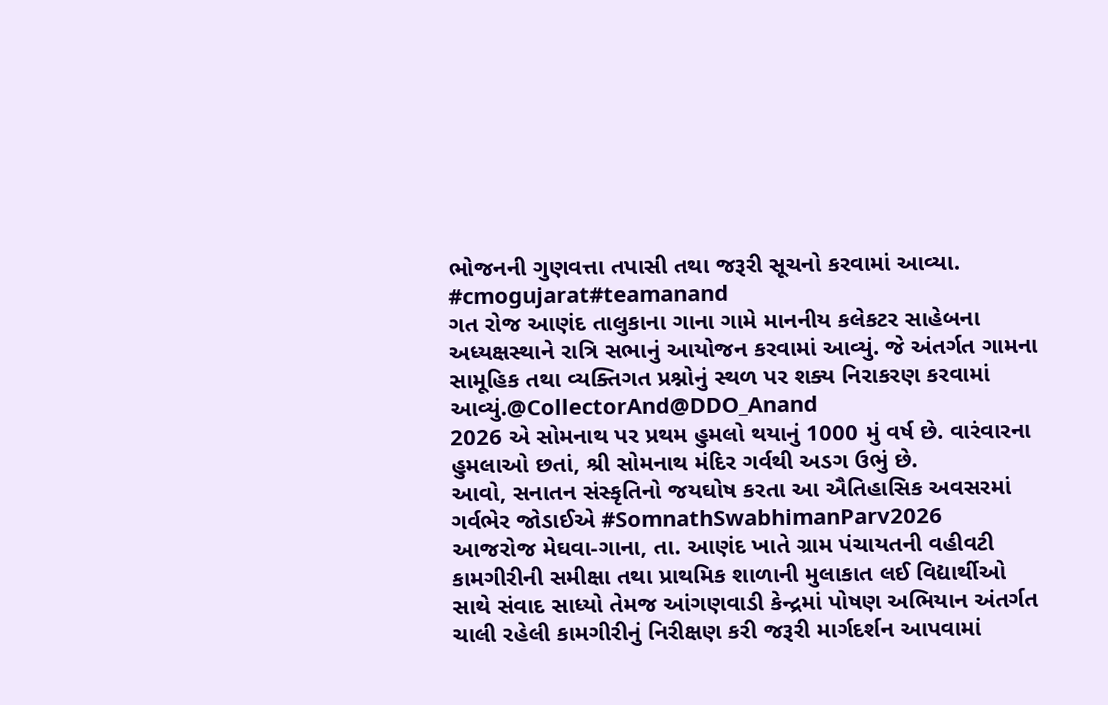ભોજનની ગુણવત્તા તપાસી તથા જરૂરી સૂચનો કરવામાં આવ્યા.
#cmogujarat#teamanand
ગત રોજ આણંદ તાલુકાના ગાના ગામે માનનીય કલેકટર સાહેબના અધ્યક્ષસ્થાને રાત્રિ સભાનું આયોજન કરવામાં આવ્યું. જે અંતર્ગત ગામના સામૂહિક તથા વ્યક્તિગત પ્રશ્નોનું સ્થળ પર શક્ય નિરાકરણ કરવામાં આવ્યું.@CollectorAnd@DDO_Anand
2026 એ સોમનાથ પર પ્રથમ હુમલો થયાનું 1000 મું વર્ષ છે. વારંવારના હુમલાઓ છતાં, શ્રી સોમનાથ મંદિર ગર્વથી અડગ ઉભું છે.
આવો, સનાતન સંસ્કૃતિનો જયઘોષ કરતા આ ઐતિહાસિક અવસરમાં ગર્વભેર જોડાઈએ #SomnathSwabhimanParv2026
આજરોજ મેઘવા-ગાના, તા. આણંદ ખાતે ગ્રામ પંચાયતની વહીવટી કામગીરીની સમીક્ષા તથા પ્રાથમિક શાળાની મુલાકાત લઈ વિદ્યાર્થીઓ સાથે સંવાદ સાધ્યો તેમજ આંગણવાડી કેન્દ્રમાં પોષણ અભિયાન અંતર્ગત ચાલી રહેલી કામગીરીનું નિરીક્ષણ કરી જરૂરી માર્ગદર્શન આપવામાં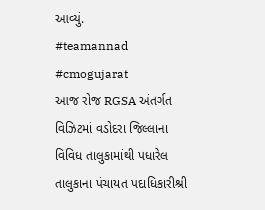આવ્યું.
#teamannad #cmogujarat
આજ રોજ RGSA અંતર્ગત વિઝિટમાં વડોદરા જિલ્લાના વિવિધ તાલુકામાંથી પધારેલ તાલુકાના પંચાયત પદાધિકારીશ્રી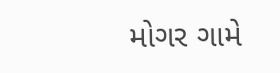મોગર ગામે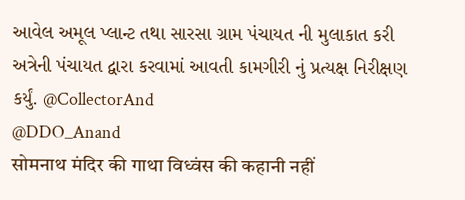આવેલ અમૂલ પ્લાન્ટ તથા સારસા ગ્રામ પંચાયત ની મુલાકાત કરી અત્રેની પંચાયત દ્વારા કરવામાં આવતી કામગીરી નું પ્રત્યક્ષ નિરીક્ષણ કર્યું. @CollectorAnd
@DDO_Anand
सोमनाथ मंदिर की गाथा विध्वंस की कहानी नहीं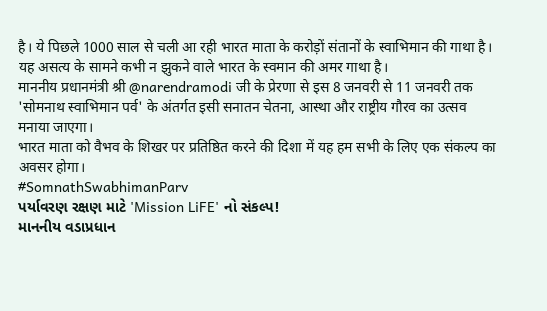है। ये पिछले 1000 साल से चली आ रही भारत माता के करोड़ों संतानों के स्वाभिमान की गाथा है। यह असत्य के सामने कभी न झुकने वाले भारत के स्वमान की अमर गाथा है।
माननीय प्रधानमंत्री श्री @narendramodi जी के प्रेरणा से इस 8 जनवरी से 11 जनवरी तक 'सोमनाथ स्वाभिमान पर्व' के अंतर्गत इसी सनातन चेतना, आस्था और राष्ट्रीय गौरव का उत्सव मनाया जाएगा।
भारत माता को वैभव के शिखर पर प्रतिष्ठित करने की दिशा में यह हम सभी के लिए एक संकल्प का अवसर होगा।
#SomnathSwabhimanParv
પર્યાવરણ રક્ષણ માટે 'Mission LiFE' નો સંકલ્પ!
માનનીય વડાપ્રધાન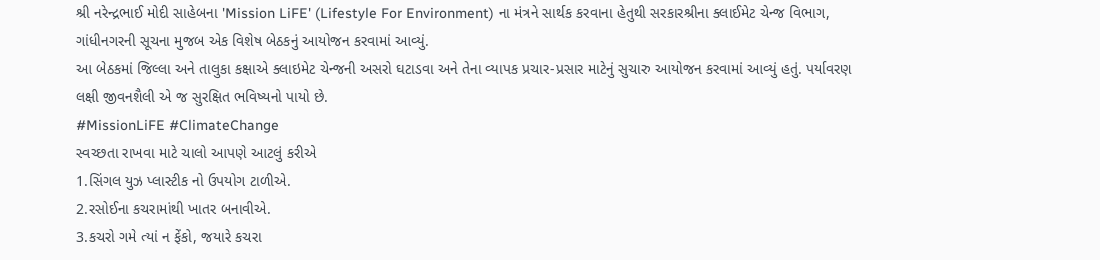શ્રી નરેન્દ્રભાઈ મોદી સાહેબના 'Mission LiFE' (Lifestyle For Environment) ના મંત્રને સાર્થક કરવાના હેતુથી સરકારશ્રીના ક્લાઈમેટ ચેન્જ વિભાગ, ગાંધીનગરની સૂચના મુજબ એક વિશેષ બેઠકનું આયોજન કરવામાં આવ્યું.
આ બેઠકમાં જિલ્લા અને તાલુકા કક્ષાએ ક્લાઇમેટ ચેન્જની અસરો ઘટાડવા અને તેના વ્યાપક પ્રચાર-પ્રસાર માટેનું સુચારુ આયોજન કરવામાં આવ્યું હતું. પર્યાવરણ લક્ષી જીવનશૈલી એ જ સુરક્ષિત ભવિષ્યનો પાયો છે.
#MissionLiFE #ClimateChange
સ્વચ્છતા રાખવા માટે ચાલો આપણે આટલું કરીએ
1.સિંગલ યુઝ પ્લાસ્ટીક નો ઉપયોગ ટાળીએ.
2.રસોઈના કચરામાંથી ખાતર બનાવીએ.
3.કચરો ગમે ત્યાં ન ફેંકો, જયારે કચરા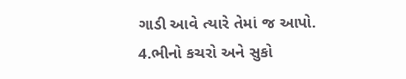ગાડી આવે ત્યારે તેમાં જ આપો.
4.ભીનો કચરો અને સુકો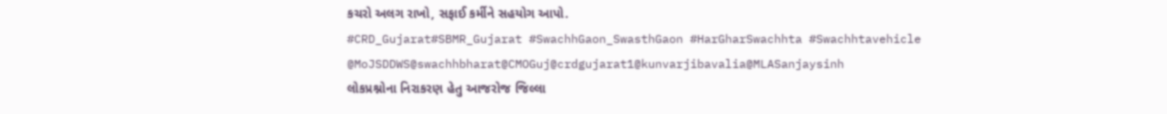કચરો અલગ રાખો, સફાઈ કર્મીને સહયોગ આપો.
#CRD_Gujarat#SBMR_Gujarat #SwachhGaon_SwasthGaon #HarGharSwachhta #Swachhtavehicle
@MoJSDDWS@swachhbharat@CMOGuj@crdgujarat1@kunvarjibavalia@MLASanjaysinh
લોકપ્રશ્નોના નિરાકરણ હેતુ આજરોજ જિલ્લા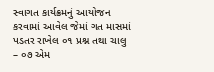સ્વાગત કાર્યક્રમનું આયોજન કરવામાં આવેલ જેમાં ગત માસમાં પડતર રાખેલ ૦૧ પ્રશ્ન તથા ચાલુ – ૦૭ એમ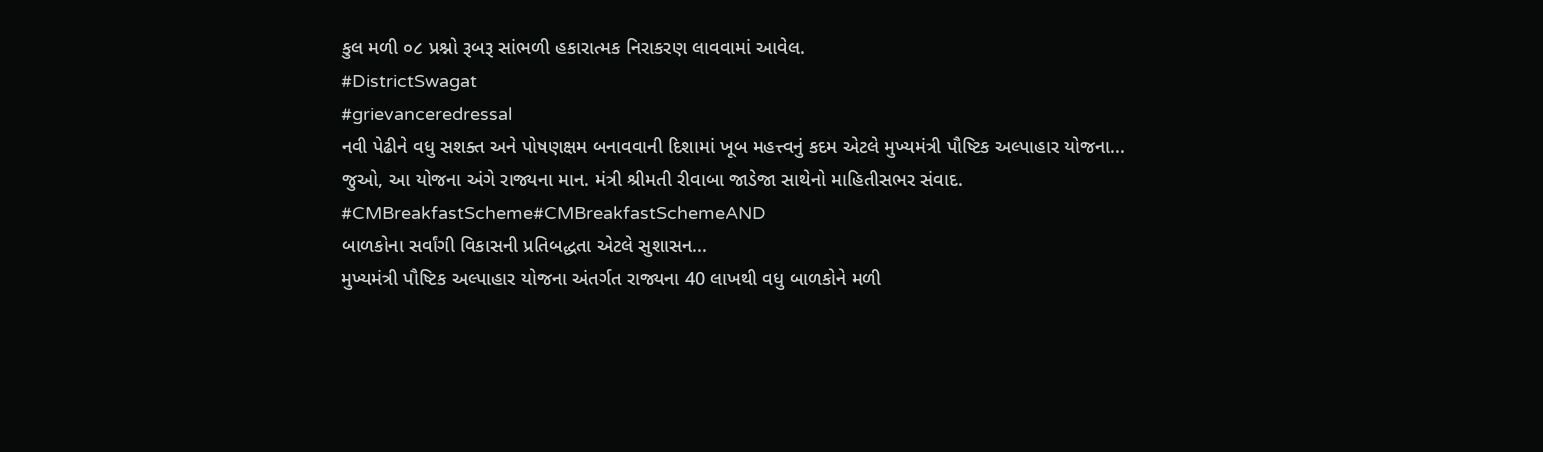કુલ મળી ૦૮ પ્રશ્નો રૂબરૂ સાંભળી હકારાત્મક નિરાકરણ લાવવામાં આવેલ.
#DistrictSwagat
#grievanceredressal
નવી પેઢીને વધુ સશક્ત અને પોષણક્ષમ બનાવવાની દિશામાં ખૂબ મહત્ત્વનું કદમ એટલે મુખ્યમંત્રી પૌષ્ટિક અલ્પાહાર યોજના...
જુઓ, આ યોજના અંગે રાજ્યના માન. મંત્રી શ્રીમતી રીવાબા જાડેજા સાથેનો માહિતીસભર સંવાદ.
#CMBreakfastScheme#CMBreakfastSchemeAND
બાળકોના સર્વાંગી વિકાસની પ્રતિબદ્ધતા એટલે સુશાસન...
મુખ્યમંત્રી પૌષ્ટિક અલ્પાહાર યોજના અંતર્ગત રાજ્યના 40 લાખથી વધુ બાળકોને મળી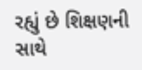રહ્યું છે શિક્ષણની સાથે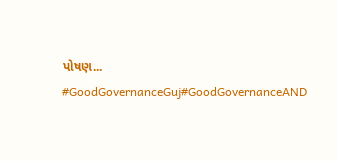પોષણ...
#GoodGovernanceGuj#GoodGovernanceAND